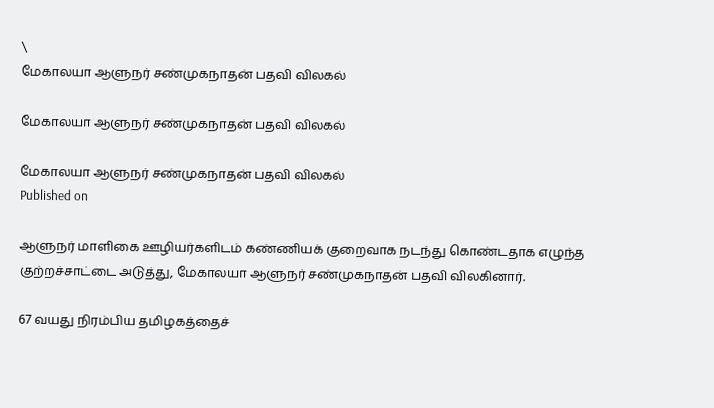\
மேகாலயா ஆளுநர் சண்முகநாதன் பதவி விலகல்

மேகாலயா ஆளுநர் சண்முகநாதன் பதவி விலகல்

மேகாலயா ஆளுநர் சண்முகநாதன் பதவி விலகல்
Published on

ஆளுநர் மாளிகை ஊழியர்களிடம் கண்ணியக் குறைவாக நடந்து கொண்டதாக எழுந்த குற்றச்சாட்டை அடுத்து, மேகாலயா ஆளுநர் சண்முகநாதன் பதவி விலகினார்.

67 வயது நிரம்பிய தமிழகத்தைச்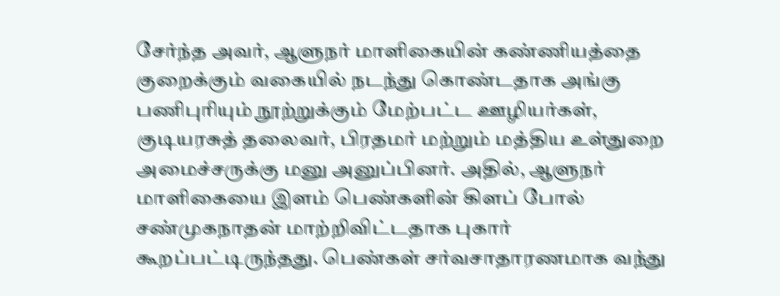சேர்ந்த அவர், ஆளு‌நர் மாளிகையின் கண்ணியத்தை குறைக்கும் வகையில் நடந்து கொண்டதாக அ‌ங்கு‌ பணிபுரியும் நூற்றுக்கும் மேற்பட்ட ஊழியர்கள், குடியரசுத் த‌லைவர், பிரதமர் மற்றும் ‌மத்திய உள்துறை அமைச்சருக்கு மனு அனுப்பினர். அதில், ஆளுநர் மாளிகையை இளம் பெண்களின் கிளப்‌ போல் சண்முகநாதன் மாற்றிவிட்டதாக புகார் கூறப்‌பட்டிருந்தது. பெண்கள் சர்வசாதாரணமாக வந்து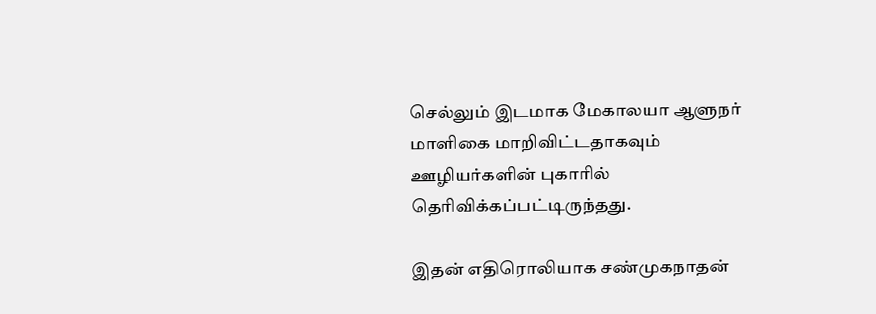செல்லும் இடமாக மேகாலயா ஆளுநர் மாளிகை மாறிவிட்டதாகவும் ஊழியர்களின் புகாரில் தெரிவிக்கப்பட்டிருந்தது.

இதன் எதிரொலியாக சண்முகநாதன்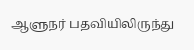ஆளுநர் பதவியிலிருந்து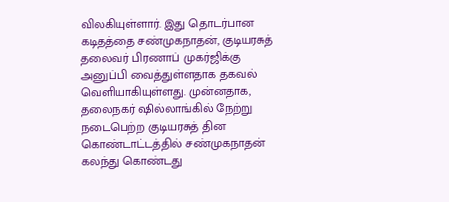விலகியுள்ளார். இது தொடர்பான கடிதத்தை சண்முகநாதன், குடியரசுத் தலைவர் பிரணாப் முகர்ஜிக்கு அனுப்பி வைத்துள்ளதாக தகவல் வெளியாகியுள்ளது. முன்னதாக, தலைநகர் ஷில்லாங்கில் நேற்று நடைபெற்ற குடியரசுத் தின கொண்டாட்டத்தில் சண்முகநாதன் கலந்து கொண்டது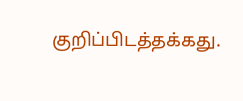குறிப்பிடத்தக்கது.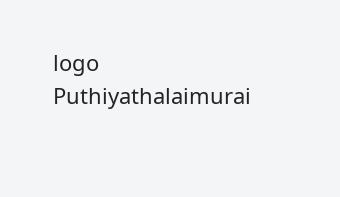logo
Puthiyathalaimurai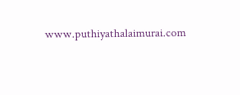www.puthiyathalaimurai.com